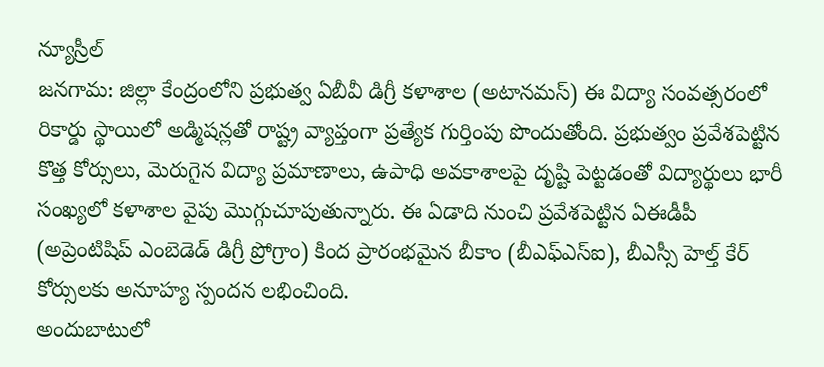న్యూస్రీల్
జనగామ: జిల్లా కేంద్రంలోని ప్రభుత్వ ఏబీవీ డిగ్రీ కళాశాల (అటానమస్) ఈ విద్యా సంవత్సరంలో రికార్డు స్థాయిలో అడ్మిషన్లతో రాష్ట్ర వ్యాప్తంగా ప్రత్యేక గుర్తింపు పొందుతోంది. ప్రభుత్వం ప్రవేశపెట్టిన కొత్త కోర్సులు, మెరుగైన విద్యా ప్రమాణాలు, ఉపాధి అవకాశాలపై దృష్టి పెట్టడంతో విద్యార్థులు భారీ సంఖ్యలో కళాశాల వైపు మొగ్గుచూపుతున్నారు. ఈ ఏడాది నుంచి ప్రవేశపెట్టిన ఏఈడీపీ (అప్రెంటిషిప్ ఎంబెడెడ్ డిగ్రీ ప్రోగ్రాం) కింద ప్రారంభమైన బీకాం (బీఎఫ్ఎస్ఐ), బీఎస్సీ హెల్త్ కేర్ కోర్సులకు అనూహ్య స్పందన లభించింది.
అందుబాటులో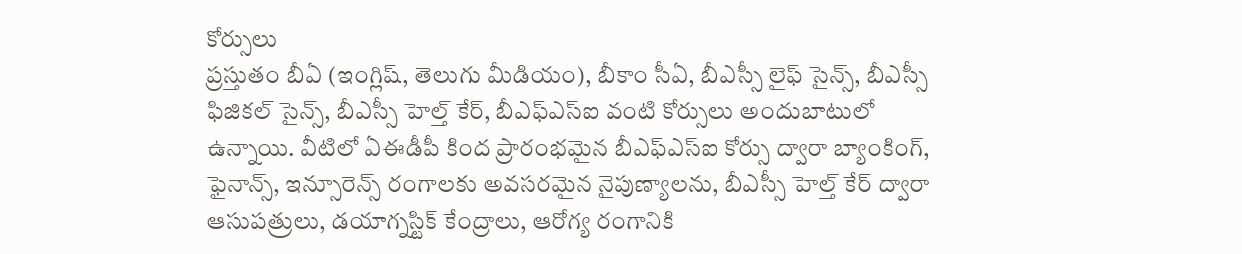కోర్సులు
ప్రస్తుతం బీఏ (ఇంగ్లిష్, తెలుగు మీడియం), బీకాం సీఏ, బీఎస్సీ లైఫ్ సైన్స్, బీఎస్సీ ఫిజికల్ సైన్స్, బీఎస్సీ హెల్త్ కేర్, బీఎఫ్ఎస్ఐ వంటి కోర్సులు అందుబాటులో ఉన్నాయి. వీటిలో ఏఈడీపీ కింద ప్రారంభమైన బీఎఫ్ఎస్ఐ కోర్సు ద్వారా బ్యాంకింగ్, ఫైనాన్స్, ఇన్సూరెన్స్ రంగాలకు అవసరమైన నైపుణ్యాలను, బీఎస్సీ హెల్త్ కేర్ ద్వారా ఆసుపత్రులు, డయాగ్నస్టిక్ కేంద్రాలు, ఆరోగ్య రంగానికి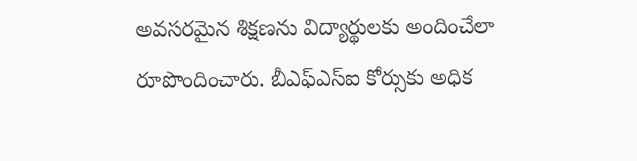అవసరమైన శిక్షణను విద్యార్థులకు అందించేలా రూపొందించారు. బీఎఫ్ఎస్ఐ కోర్సుకు అధిక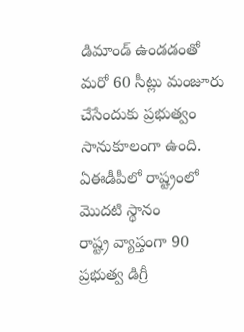డిమాండ్ ఉండడంతో మరో 60 సీట్లు మంజూరు చేసేందుకు ప్రభుత్వం సానుకూలంగా ఉంది.
ఏఈడీపీలో రాష్ట్రంలో మొదటి స్థానం
రాష్ట్ర వ్యాప్తంగా 90 ప్రభుత్వ డిగ్రీ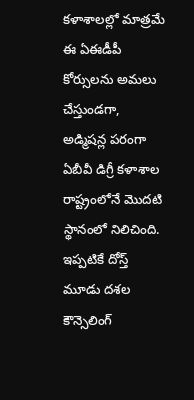కళాశాలల్లో మాత్రమే ఈ ఏఈడీపీ కోర్సులను అమలు చేస్తుండగా, అడ్మిషన్ల పరంగా ఏబీవీ డిగ్రీ కళాశాల రాష్ట్రంలోనే మొదటి స్థానంలో నిలిచింది. ఇప్పటికే దోస్త్ మూడు దశల కౌన్సెలింగ్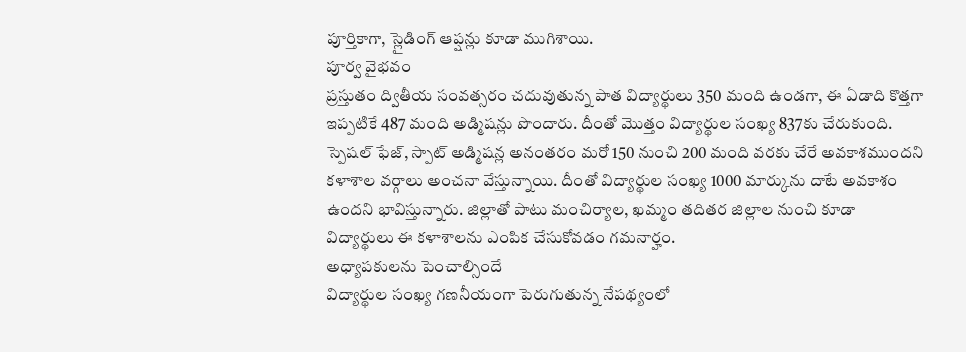పూర్తికాగా, స్లైడింగ్ ఆప్షన్లు కూడా ముగిశాయి.
పూర్వ వైభవం
ప్రస్తుతం ద్వితీయ సంవత్సరం చదువుతున్న పాత విద్యార్థులు 350 మంది ఉండగా, ఈ ఏడాది కొత్తగా ఇప్పటికే 487 మంది అడ్మిషన్లు పొందారు. దీంతో మొత్తం విద్యార్థుల సంఖ్య 837కు చేరుకుంది. స్పెషల్ ఫేజ్, స్పాట్ అడ్మిషన్ల అనంతరం మరో 150 నుంచి 200 మంది వరకు చేరే అవకాశముందని కళాశాల వర్గాలు అంచనా వేస్తున్నాయి. దీంతో విద్యార్థుల సంఖ్య 1000 మార్కును దాటే అవకాశం ఉందని భావిస్తున్నారు. జిల్లాతో పాటు మంచిర్యాల, ఖమ్మం తదితర జిల్లాల నుంచి కూడా విద్యార్థులు ఈ కళాశాలను ఎంపిక చేసుకోవడం గమనార్హం.
అధ్యాపకులను పెంచాల్సిందే
విద్యార్థుల సంఖ్య గణనీయంగా పెరుగుతున్న నేపథ్యంలో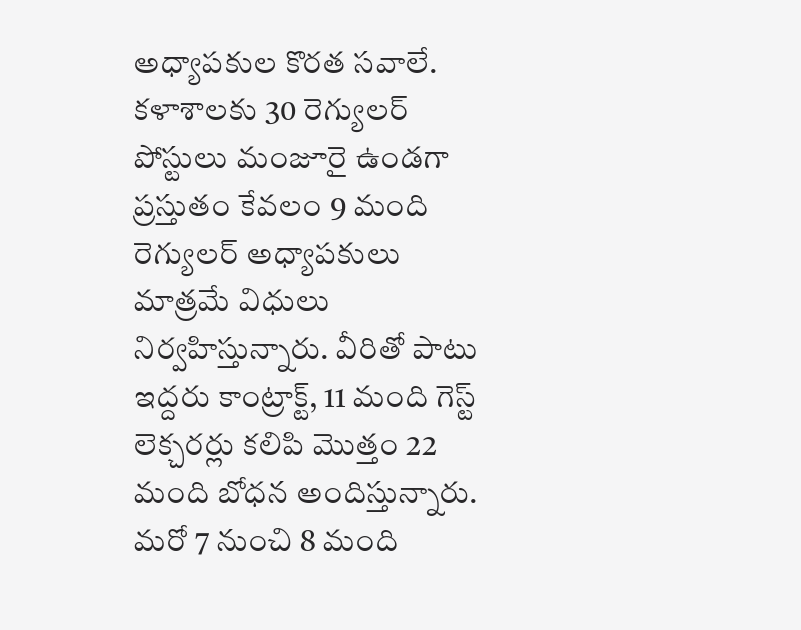అధ్యాపకుల కొరత సవాలే. కళాశాలకు 30 రెగ్యులర్ పోస్టులు మంజూరై ఉండగా ప్రస్తుతం కేవలం 9 మంది రెగ్యులర్ అధ్యాపకులు మాత్రమే విధులు నిర్వహిస్తున్నారు. వీరితో పాటు ఇద్దరు కాంట్రాక్ట్, 11 మంది గెస్ట్ లెక్చరర్లు కలిపి మొత్తం 22 మంది బోధన అందిస్తున్నారు. మరో 7 నుంచి 8 మంది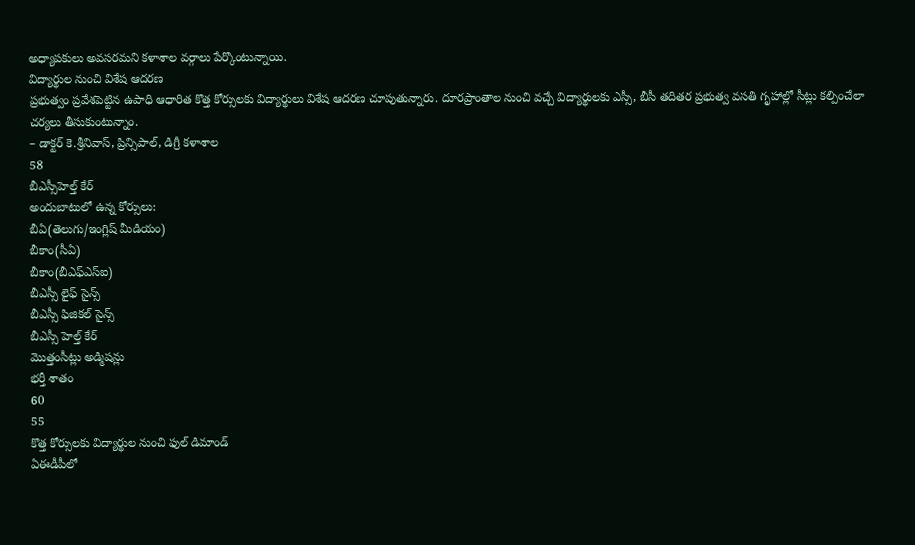అధ్యాపకులు అవసరమని కళాశాల వర్గాలు పేర్కొంటున్నాయి.
విద్యార్థుల నుంచి విశేష ఆదరణ
ప్రభుత్వం ప్రవేశపెట్టిన ఉపాధి ఆధారిత కొత్త కోర్సులకు విద్యార్థులు విశేష ఆదరణ చూపుతున్నారు. దూరప్రాంతాల నుంచి వచ్చే విద్యార్థులకు ఎస్సీ, బీసీ తదితర ప్రభుత్వ వసతి గృహాల్లో సీట్లు కల్పించేలా చర్యలు తీసుకుంటున్నాం.
– డాక్టర్ కె.శ్రీనివాస్, ప్రిన్సిపాల్, డిగ్రీ కళాశాల
58
బీఎస్సీహెల్త్ కేర్
అందుబాటులో ఉన్న కోర్సులు:
బీఏ(తెలుగు/ఇంగ్లిష్ మీడియం)
బీకాం(సీఏ)
బీకాం(బీఎఫ్ఎస్ఐ)
బీఎస్సీ లైఫ్ సైన్స్
బీఎస్సీ ఫిజికల్ సైన్స్
బీఎస్సీ హెల్త్ కేర్
మొత్తంసీట్లు అడ్మిషన్లు
భర్తీ శాతం
60
55
కొత్త కోర్సులకు విద్యార్థుల నుంచి ఫుల్ డిమాండ్
ఏఈడీపీలో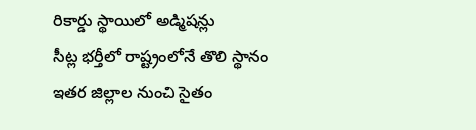రికార్డు స్థాయిలో అడ్మిషన్లు
సీట్ల భర్తీలో రాష్ట్రంలోనే తొలి స్థానం
ఇతర జిల్లాల నుంచి సైతం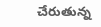చేరుతున్న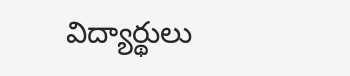విద్యార్థులు